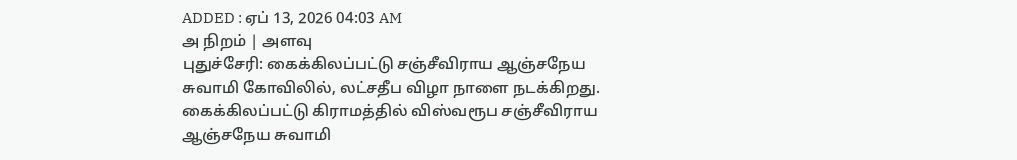ADDED : ஏப் 13, 2026 04:03 AM
அ நிறம் | அளவு
புதுச்சேரி: கைக்கிலப்பட்டு சஞ்சீவிராய ஆஞ்சநேய சுவாமி கோவிலில், லட்சதீப விழா நாளை நடக்கிறது.
கைக்கிலப்பட்டு கிராமத்தில் விஸ்வரூப சஞ்சீவிராய ஆஞ்சநேய சுவாமி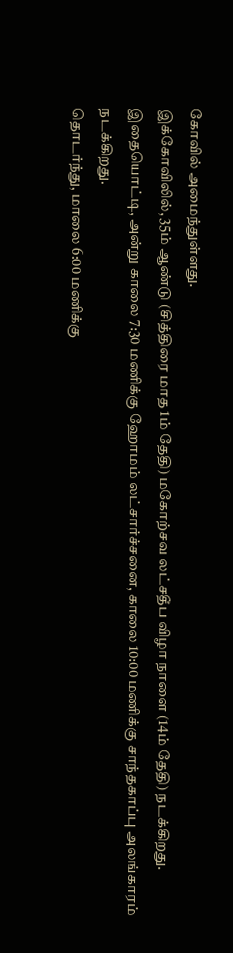கோவில் அமைந்துள்ளது.
இக்கோவிலில், 35ம் ஆண்டு (சித்திரை மாத 1ம் தேதி) மகோற்சவ லட்சதீப விழா நாளை (14ம் தேதி) நடக்கிறது.
இதையொட்டி, அன்று காலை 7:30 மணிக்கு ஹோமம் லட்சார்ச்சனை, காலை 10:00 மணிக்கு சாந்தகாப்பு அலங்காரம் நடக்கிறது.
தொடர்ந்து, மாலை 6:00 மணிக்கு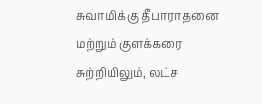சுவாமிக்கு தீபாராதனை மற்றும் குளக்கரை சுற்றியிலும், லட்ச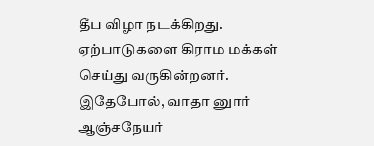தீப விழா நடக்கிறது. ஏற்பாடுகளை கிராம மக்கள் செய்து வருகின்றனர்.
இதேபோல், வாதா னுார் ஆஞ்சநேயர்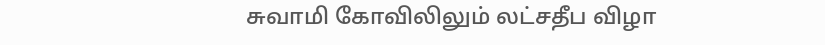சுவாமி கோவிலிலும் லட்சதீப விழா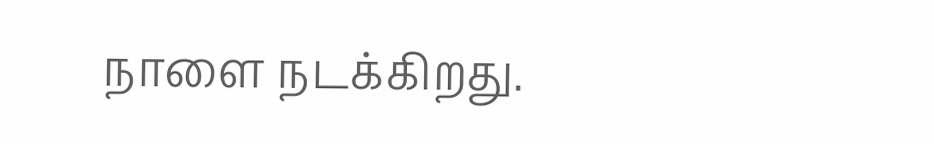நாளை நடக்கிறது.